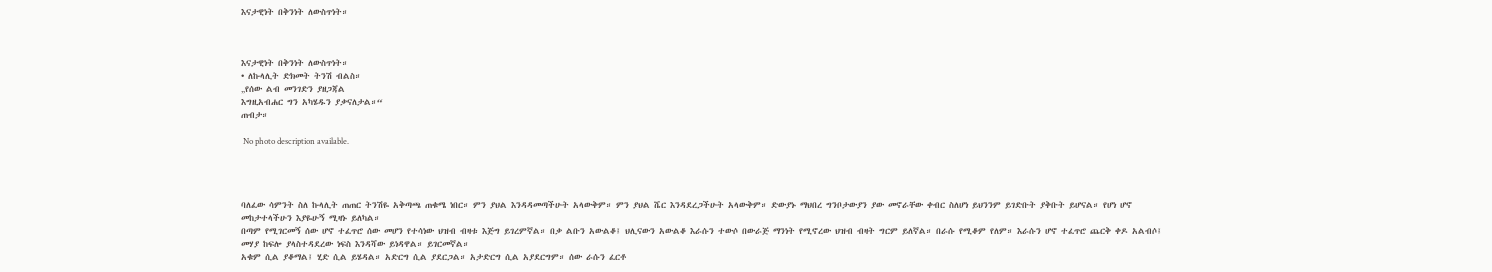እናታዊነት በቅንነት ለውስጥነት።



እናታዊነት በቅንነት ለውስጥነት።
• ለኩላሊት ድክመት ትንሽ ብልስ።
„የሰው ልብ መንገድን ያዘጋጃል
እግዚአብሐር ግን አካሄዱን ያቃናለታል።“
ጠብታ።

 No photo description available.




ባለፈው ሳምንት ስለ ኩላሊት ጠጠር ትንሽዬ አቅጣጫ ጠቁሜ ነበር። ምን ያህል እንዳዳመጣችሁት አላውቅም። ምን ያህል ሼር እንዳደረጋችሁት አላውቅም። ድውያኑ ማህበረ ግንቦታውያን ያው መኖራቸው ቀብር ስለሆነ ይህንንም ይገድቡት ያቅቡት ይሆናል። የሆነ ሆኖ መከታተላችሁን እያዬሁኝ ሚዛኑ ይለካል።
በጣም የሚገርመኝ ሰው ሆኖ ተፈጥሮ ሰው መሆን የተሳነው ህዝብ ብዛቱ እጅግ ይገረምኛል። በቃ ልቡን አውልቆ፤ ህሊናውን አውልቆ እራሱን ተውሶ በውራጅ ማንነት የሚኖረው ህዝብ ብዛት ግርም ይለኛል። በራሱ የሚቆም የለም። እራሱን ሆኖ ተፈጥሮ ጨርቅ ቀዶ አልብሶ፤ መሃያ ከፍሎ ያላስተዳደረው ነፍስ እንዳሻው ይነዳዋል። ይገርመኛል።
አቁም ሲል ያቆማል፤ ሂድ ሲል ይሄዳል። አድርግ ሲል ያደርጋል። አታድርግ ሲል አያደርግም። ሰው ራሱን ፈርቶ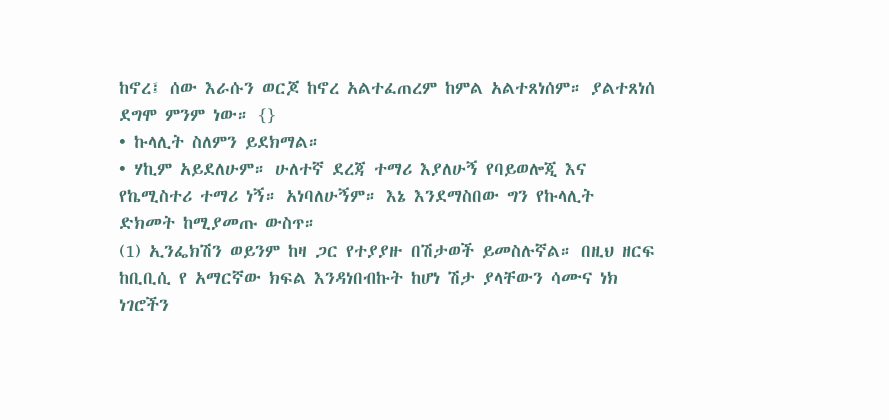ከኖረ፤ ሰው እራሱን ወርጆ ከኖረ አልተፈጠረም ከምል አልተጸነሰም። ያልተጸነሰ ደግሞ ምንም ነው። {}
• ኩላሊት ስለምን ይደክማል።
• ሃኪም አይደለሁም። ሁለተኛ ደረጃ ተማሪ እያለሁኝ የባይወሎጂ እና የኬሚስተሪ ተማሪ ነኝ። አነባለሁኝም። እኔ እንደማስበው ግን የኩላሊት ድክመት ከሚያመጡ ውስጥ።
(1) ኢንፌክሽን ወይንም ከዛ ጋር የተያያዙ በሽታወች ይመስሉኛል። በዚህ ዘርፍ ከቢቢሲ የ አማርኛው ክፍል እንዳነበብኩት ከሆነ ሽታ ያላቸውን ሳሙና ነክ ነገሮችን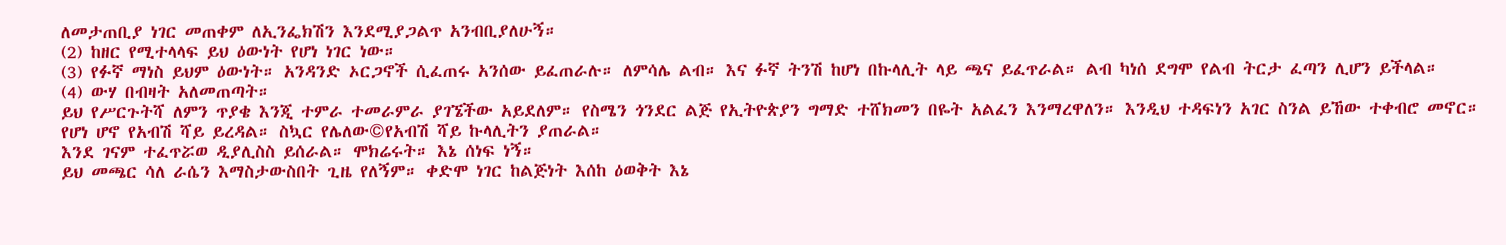ለመታጠቢያ ነገር መጠቀም ለኢንፌክሽን እንደሚያጋልጥ አንብቢያለሁኝ።
(2) ከዘር የሚተላላፍ ይህ ዕውነት የሆነ ነገር ነው።
(3) የፉኛ ማነስ ይህም ዕውነት። አንዳንድ ኦርጋኖች ሲፈጠሩ አንሰው ይፈጠራሉ። ለምሳሌ ልብ። እና ፉኛ ትንሽ ከሆነ በኩላሊት ላይ ጫና ይፈጥራል። ልብ ካነሰ ደግሞ የልብ ትርታ ፈጣን ሊሆን ይችላል።
(4) ውሃ በብዛት አለመጠጣት።
ይህ የሥርጉትሻ ለምን ጥያቄ እንጂ ተምራ ተመራምራ ያገኜችው አይደለም። የስሜን ጎንደር ልጅ የኢትዮጵያን ግማድ ተሸክመን በዬት አልፈን እንማረዋለን። እንዲህ ተዳፍነን አገር ስንል ይኸው ተቀብሮ መኖር።
የሆነ ሆኖ የአብሽ ሻይ ይረዳል። ስኳር የሌለው©የአብሽ ሻይ ኩላሊትን ያጠራል።
እንደ ገናም ተፈጥሯወ ዲያሊስስ ይሰራል። ሞክሬሩት። እኔ ሰነፍ ነኝ።
ይህ መጫር ሳለ ራሴን እማስታውስበት ጊዜ የለኝም። ቀድሞ ነገር ከልጅነት እሰከ ዕወቅት እኔ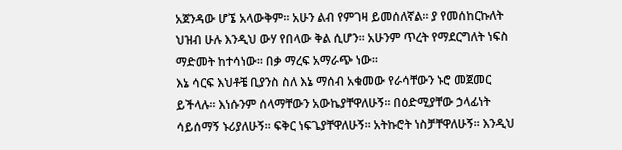አጀንዳው ሆኜ አላውቅም። አሁን ልብ የምገዛ ይመሰለኛል። ያ የመሰከርኩለት ህዝብ ሁሉ እንዲህ ውሃ የበላው ቅል ሲሆን። አሁንም ጥረት የማደርግለት ነፍስ ማድመት ከተሳነው። በቃ ማረፍ አማራጭ ነው።
እኔ ሳርፍ እህቶቼ ቢያንስ ስለ እኔ ማሰብ አቁመው የራሳቸውን ኑሮ መጀመር ይችላሉ። እነሱንም ሰላማቸውን አውኬያቸዋለሁኝ። በዕድሚያቸው ኃላፊነት ሳይሰማኝ ኑሪያለሁኝ። ፍቅር ነፍጌያቸዋለሁኝ። አትኩሮት ነስቻቸዋለሁኝ። እንዲህ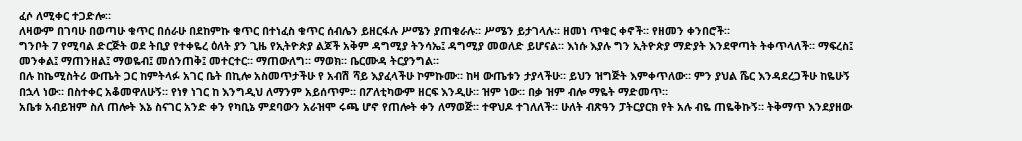ፈሶ ለሚቀር ተጋድሎ።
ለዛውም በገባሁ በወጣሁ ቁጥር በሰራሁ በደከምኩ ቁጥር በተነፈስ ቁጥር ሰብሌን ይዘርፋሉ ሥሜን ያጠቁራሉ። ሥሜን ይታገላሉ። ዘመነ ጥቁር ቀኖች። የዘመን ቀንበሮች።
ግንቦት 7 የሚባል ድርጅት ወደ ትቢያ የተቀዬረ ዕለት ያን ጊዜ የኢትዮጵያ ልጆች አቅም ዳግሚያ ትንሳኤ፤ ዳግሚያ መወለድ ይሆናል። እነሱ እያሉ ግን ኢትዮጵያ ማድያት እንደዋጣት ትቀጥላለች። ማፍረስ፤ መንቀል፤ ማጠንዘል፤ ማወዬብ፤ መሰንጠቅ፤ መተርተር። ማጠውለግ። ማወክ። ቤርሙዳ ትርያንግል።
በሉ ከኬሚስትሪ ውጤት ጋር ከምትላፉ አገር ቤት በኪሎ አስመጥታችሁ የ አብሽ ሻይ እያፈላችሁ ኮምኩሙ። ከዛ ውጤቱን ታያላችሁ። ይህን ዝግጅት እምቀጥለው። ምን ያህል ሼር እንዳደረጋችሁ ከዬሁኝ በኋላ ነው። በስተቀር አቆመዋለሁኝ። የነፃ ነገር ከ እንግዲህ ለማንም አይሰጥም። በፖለቲካውም ዘርፍ እንዲሁ። ዝም ነው። በቃ ዝም ብሎ ማዬት ማድመጥ።
አቤቱ አብይዝም ስለ ጠሎት እኔ ስናገር አንድ ቀን የካቢኔ ምደባውን አራዝሞ ሩጫ ሆኖ የጠሎት ቀን ለማወጅ። ተዋህዶ ተገለለች። ሁለት ብጽዓን ፓትርያርክ የት አሉ ብዬ ጠዬቅኩኝ። ትቅማጥ እንደያዘው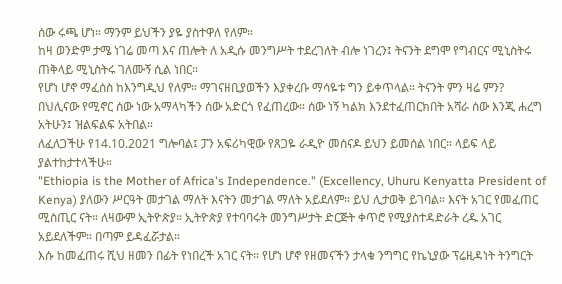ሰው ሩጫ ሆነ። ማንም ይህችን ያዬ ያስተዋለ የለም።
ከዛ ወንድም ታሜ ነገሬ መጣ እና ጠሎት ለ አዲሱ መንግሥት ተደረገለት ብሎ ነገረን፤ ትናንት ደግሞ የግብርና ሚኒስትሩ ጠቅላይ ሚኒስትሩ ገለሙኝ ሲል ነበር።
የሆነ ሆኖ ማፈሰስ ከእንግዲህ የለም። ማገናዘቢያወችን እያቀረቡ ማሳዬቱ ግን ይቀጥላል። ትናንት ምን ዛሬ ምን? በህሊናው የሚኖር ሰው ነው አማላካችን ሰው አድርጎ የፈጠረው። ሰው ነኝ ካልክ እንደተፈጠርክበት አሻራ ሰው እንጂ ሐረግ አትሁን፤ ዝልፍልፍ አትበል።
ለፈለጋችሁ የ14.10.2021 ግሎባል፤ ፓን አፍሪካዊው የጸጋዬ ራዲዮ መሰናዶ ይህን ይመሰል ነበር። ላይፍ ላይ ያልተከታተላችሁ።
"Ethiopia is the Mother of Africa's Independence." (Excellency, Uhuru Kenyatta President of Kenya) ያለውን ሥርዓት መታገል ማለት እናትን መታገል ማለት አይደለም። ይህ ሊታወቅ ይገባል። እናት አገር የመፈጠር ሚስጢር ናት። ለዛውም ኢትዮጵያ። ኢትዮጵያ የተባባሩት መንግሥታት ድርጅት ቀጥሮ የሚያስተዳድራት ረዱ አገር አይደለችም። በጣም ይዳፈሯታል።
እሱ ከመፈጠሩ ሺህ ዘመን በፊት የነበረች አገር ናት። የሆነ ሆኖ የዘመናችን ታላቁ ንግግር የኬኒያው ፕሬዚዳነት ትንግርት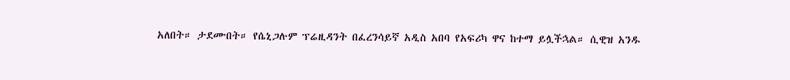አለበት። ታደሙበት። የሴኒጋሉም ፕሬዚዳንት በፈረንሳይኛ አዲስ አበባ የአፍሪካ ዋና ከተማ ይሏችኋል። ሲዊዝ አንዱ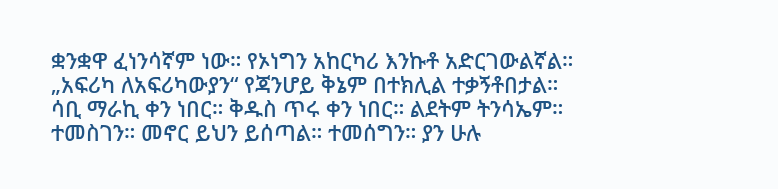ቋንቋዋ ፈነንሳኛም ነው። የኦነግን አከርካሪ እንኩቶ አድርገውልኛል።
„አፍሪካ ለአፍሪካውያን“ የጃንሆይ ቅኔም በተክሊል ተቃኝቶበታል። ሳቢ ማራኪ ቀን ነበር። ቅዱስ ጥሩ ቀን ነበር። ልደትም ትንሳኤም። ተመስገን። መኖር ይህን ይሰጣል። ተመሰግን። ያን ሁሉ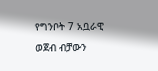የግንቦት 7 አቧራዊ ወጀብ ብቻውን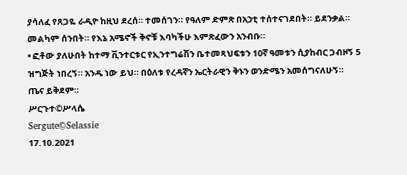ያሳለፈ የጸጋዬ ራዲዮ ከዚህ ደረሰ። ተመሰገን። የዓለም ድምጽ በአኃቲ ተሰተናገደበት። ይደንቃል።
መልካም ሰንበት። የእኔ አሜኖች ቅኖቹ እባካችሁ እምጽፈውን አንብቡ።
• ፎቶው ያለሁበት ከተማ ቪንተርቱር የኢንተግሬሽን ቤተመጻህፍቱን 10ኛ ዓመቱን ሲያከብር ጋብዞኝ 5 ዝግጅት ነበረኝ። አንዱ ነው ይህ። በዕለቱ የረዳኛን ኤርትራዊን ቅኑን ወንድሜን አመሰግናለሁኝ።
ጤና ይቅደም።
ሥርጉተ©ሥላሴ
Sergute©Selassie
17.10.2021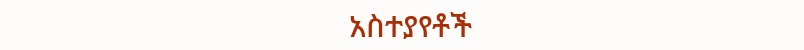አስተያየቶች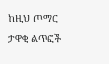ከዚህ ጦማር ታዋቂ ልጥፎች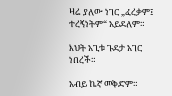ዛሬ ያለው ነገር „ፈረቃም፤ ተረኝነትም“ አይደለም።

እህት አጊቱ ጉደታ አገር ነበረች።

አብይ ኬኛ መቅድም።